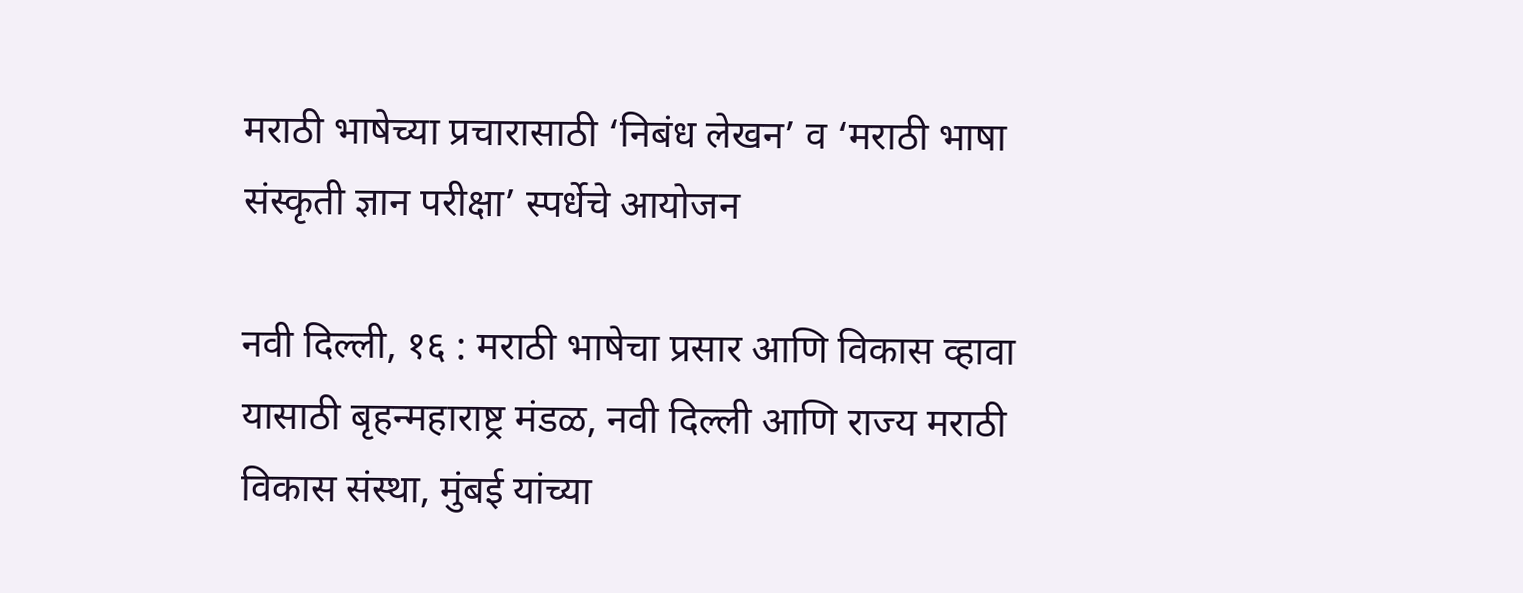मराठी भाषेच्या प्रचारासाठी ‘निबंध लेखन’ व ‘मराठी भाषा संस्कृती ज्ञान परीक्षा’ स्पर्धेचे आयोजन

नवी दिल्ली, १६ : मराठी भाषेचा प्रसार आणि विकास व्हावा यासाठी बृहन्महाराष्ट्र मंडळ, नवी दिल्ली आणि राज्य मराठी विकास संस्था, मुंबई यांच्या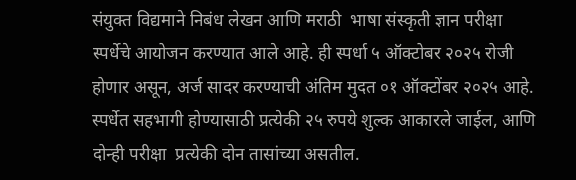संयुक्त विद्यमाने निबंध लेखन आणि मराठी  भाषा संस्कृती ज्ञान परीक्षा स्पर्धेचे आयोजन करण्यात आले आहे. ही स्पर्धा ५ ऑक्टोबर २०२५ रोजी होणार असून, अर्ज सादर करण्याची अंतिम मुदत ०१ ऑक्टोंबर २०२५ आहे. स्पर्धेत सहभागी होण्यासाठी प्रत्येकी २५ रुपये शुल्क आकारले जाईल, आणि दोन्ही परीक्षा  प्रत्येकी दोन तासांच्या असतील.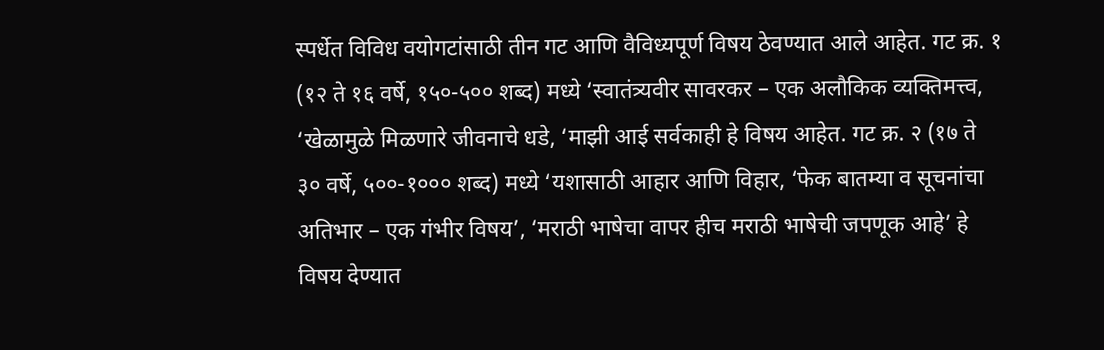स्पर्धेत विविध वयोगटांसाठी तीन गट आणि वैविध्यपूर्ण विषय ठेवण्यात आले आहेत. गट क्र. १ (१२ ते १६ वर्षे, १५०-५०० शब्द) मध्ये ‘स्वातंत्र्यवीर सावरकर – एक अलौकिक व्यक्तिमत्त्व, ‘खेळामुळे मिळणारे जीवनाचे धडे, ‘माझी आई सर्वकाही हे विषय आहेत. गट क्र. २ (१७ ते ३० वर्षे, ५००-१००० शब्द) मध्ये ‘यशासाठी आहार आणि विहार, ‘फेक बातम्या व सूचनांचा अतिभार – एक गंभीर विषय’, ‘मराठी भाषेचा वापर हीच मराठी भाषेची जपणूक आहे’ हे विषय देण्यात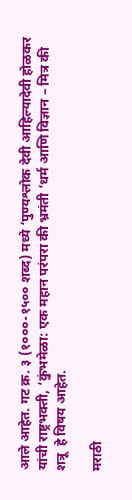आले आहेत. गट क्र. ३ (१०००-१५०० शब्द) मध्ये ‘पुण्यश्लोक देवी आहिल्यादेवी होळकर यांची राष्ट्रभक्ती, ‘कुंभमेळा: एक महान परंपरा की भ्रमंती ‘धर्म आणि विज्ञान – मित्र की शत्रू  हे विषय आहेत.

मराठी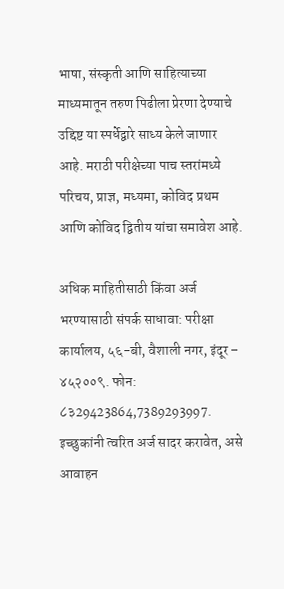भाषा, संस्कृती आणि साहित्याच्या माध्यमातून तरुण पिढीला प्रेरणा देण्याचे उद्दिष्ट या स्पर्धेद्वारे साध्य केले जाणार आहे. मराठी परीक्षेच्या पाच स्तरांमध्ये परिचय, प्राज्ञ, मध्यमा, कोविद प्रथम आणि कोविद द्वितीय यांचा समावेश आहे.

अधिक माहितीसाठी किंवा अर्ज भरण्यासाठी संपर्क साधावा: परीक्षा कार्यालय, ५६-बी, वैशाली नगर, इंदूर – ४५२००९. फोन: ८३29423864,7389293997. इच्छुकांनी त्वरित अर्ज सादर करावेत, असे आवाहन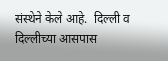संस्थेने केले आहे.  दिल्ली व दिल्लीच्या आसपास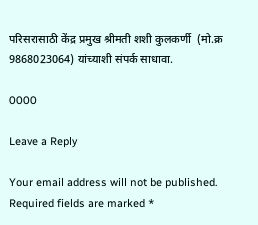परिसरासाठी केंद्र प्रमुख श्रीमती शशी कुलकर्णी  (मो.क्र 9868023064) यांच्याशी संपर्क साधावा.

0000

Leave a Reply

Your email address will not be published. Required fields are marked *